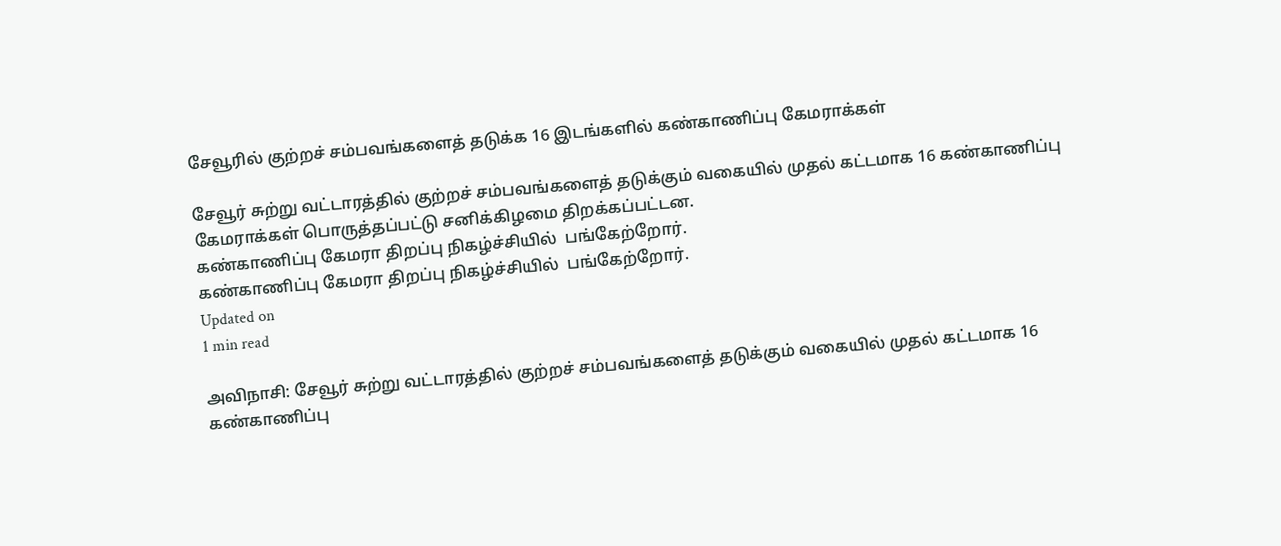சேவூரில் குற்றச் சம்பவங்களைத் தடுக்க 16 இடங்களில் கண்காணிப்பு கேமராக்கள்

சேவூர் சுற்று வட்டாரத்தில் குற்றச் சம்பவங்களைத் தடுக்கும் வகையில் முதல் கட்டமாக 16 கண்காணிப்பு கேமராக்கள் பொருத்தப்பட்டு சனிக்கிழமை திறக்கப்பட்டன.
கண்காணிப்பு கேமரா திறப்பு நிகழ்ச்சியில்  பங்கேற்றோர்.
கண்காணிப்பு கேமரா திறப்பு நிகழ்ச்சியில்  பங்கேற்றோர்.
Updated on
1 min read

அவிநாசி: சேவூர் சுற்று வட்டாரத்தில் குற்றச் சம்பவங்களைத் தடுக்கும் வகையில் முதல் கட்டமாக 16 கண்காணிப்பு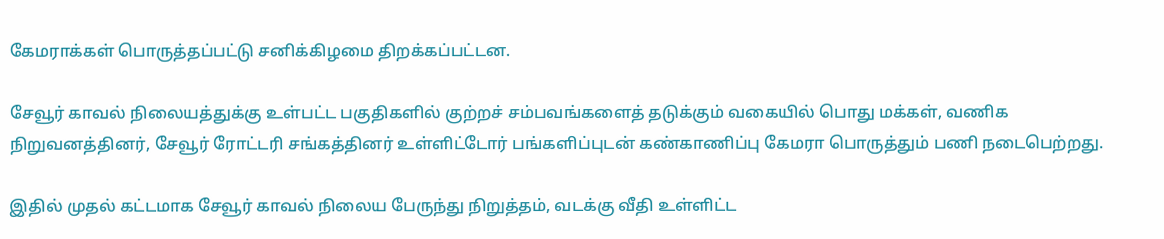கேமராக்கள் பொருத்தப்பட்டு சனிக்கிழமை திறக்கப்பட்டன.

சேவூர் காவல் நிலையத்துக்கு உள்பட்ட பகுதிகளில் குற்றச் சம்பவங்களைத் தடுக்கும் வகையில் பொது மக்கள், வணிக நிறுவனத்தினர், சேவூர் ரோட்டரி சங்கத்தினர் உள்ளிட்டோர் பங்களிப்புடன் கண்காணிப்பு கேமரா பொருத்தும் பணி நடைபெற்றது.

இதில் முதல் கட்டமாக சேவூர் காவல் நிலைய பேருந்து நிறுத்தம், வடக்கு வீதி உள்ளிட்ட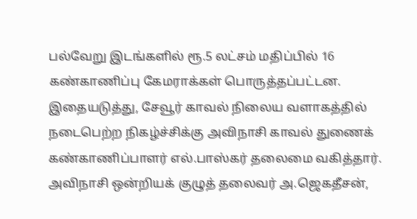பல்வேறு இடங்களில் ரூ.5 லட்சம் மதிப்பில் 16 கண்காணிப்பு கேமராக்கள் பொருத்தப்பட்டன. இதையடுத்து, சேவூர் காவல் நிலைய வளாகத்தில் நடைபெற்ற நிகழ்ச்சிக்கு அவிநாசி காவல் துணைக் கண்காணிப்பாளர் எல்.பாஸ்கர் தலைமை வகித்தார். அவிநாசி ஒன்றியக் குழுத் தலைவர் அ.ஜெகதீசன்,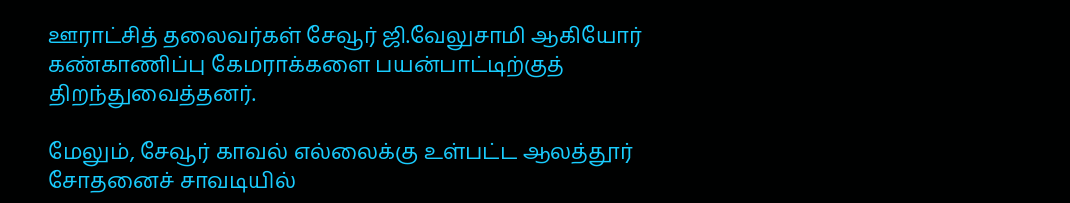ஊராட்சித் தலைவர்கள் சேவூர் ஜி.வேலுசாமி ஆகியோர் கண்காணிப்பு கேமராக்களை பயன்பாட்டிற்குத் திறந்துவைத்தனர்.

மேலும், சேவூர் காவல் எல்லைக்கு உள்பட்ட ஆலத்தூர் சோதனைச் சாவடியில்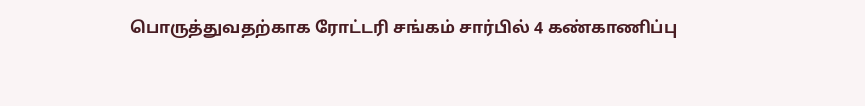பொருத்துவதற்காக ரோட்டரி சங்கம் சார்பில் 4 கண்காணிப்பு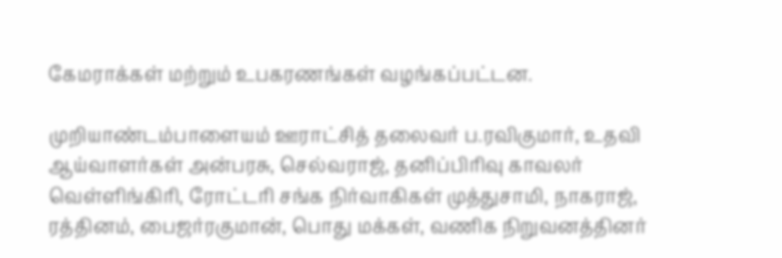கேமராக்கள் மற்றும் உபகரணங்கள் வழங்கப்பட்டன.

முறியாண்டம்பாளையம் ஊராட்சித் தலைவர் ப.ரவிகுமார், உதவி ஆய்வாளர்கள் அன்பரசு, செல்வராஜ், தனிப்பிரிவு காவலர் வெள்ளிங்கிரி, ரோட்டரி சங்க நிர்வாகிகள் முத்துசாமி, நாகராஜ், ரத்தினம், பைஜர்ரகுமான், பொது மக்கள், வணிக நிறுவனத்தினர்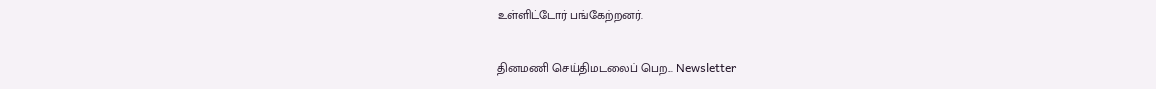உள்ளிட்டோர் பங்கேற்றனர்.

தினமணி செய்திமடலைப் பெற... Newsletter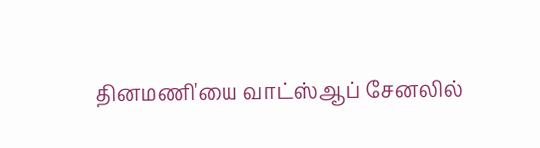தினமணி'யை வாட்ஸ்ஆப் சேனலில்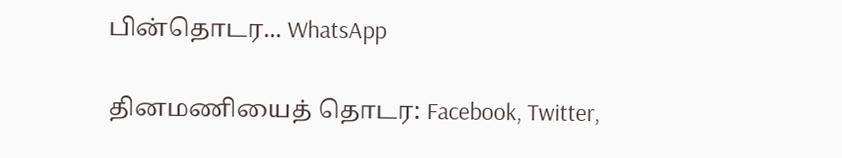பின்தொடர... WhatsApp

தினமணியைத் தொடர: Facebook, Twitter,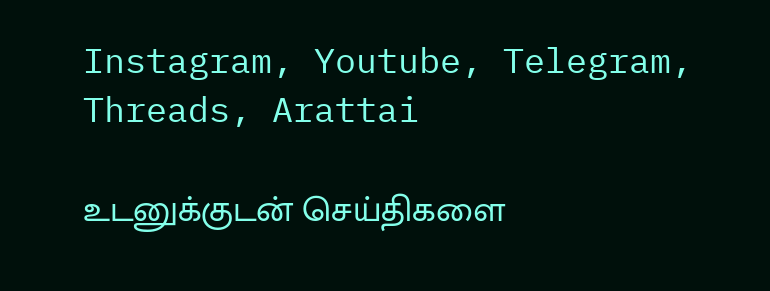Instagram, Youtube, Telegram, Threads, Arattai

உடனுக்குடன் செய்திகளை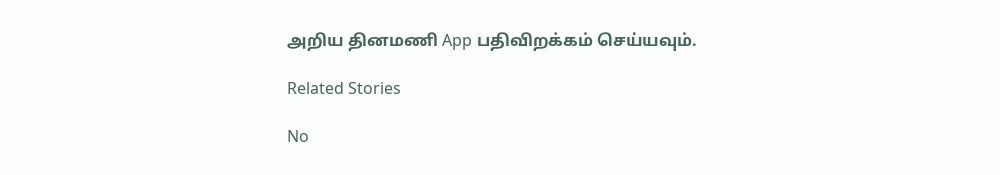அறிய தினமணி App பதிவிறக்கம் செய்யவும்.

Related Stories

No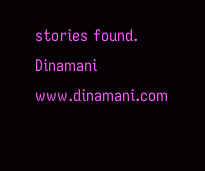stories found.
Dinamani
www.dinamani.com